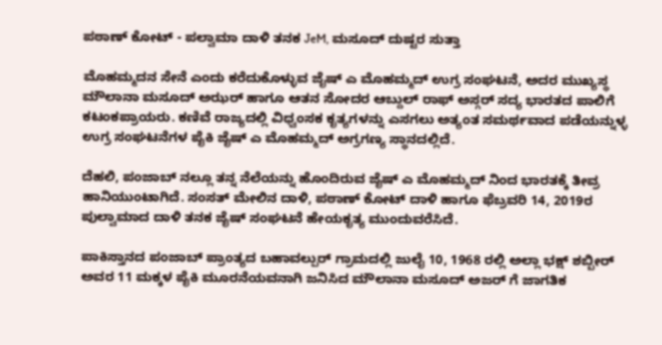ಪಠಾಣ್ ಕೋಟ್ - ಪಲ್ವಾಮಾ ದಾಳಿ ತನಕ JeM, ಮಸೂದ್ ದುಷ್ಟರ ಸುತ್ತಾ

ಮೊಹಮ್ಮದನ ಸೇನೆ ಎಂದು ಕರೆದುಕೊಳ್ಳುವ ಜೈಷ್ ಎ ಮೊಹಮ್ಮದ್ ಉಗ್ರ ಸಂಘಟನೆ, ಅದರ ಮುಖ್ಯಸ್ಥ ಮೌಲಾನಾ ಮಸೂದ್‌ ಅಝರ್‌ ಹಾಗೂ ಆತನ ಸೋದರ ಆಬ್ದುಲ್ ರಾಫ್ ಅಸ್ಗರ್ ಸದ್ಯ ಭಾರತದ ಪಾಲಿಗೆ ಕಟಂಕಪ್ರಾಯರು. ಕಣಿವೆ ರಾಜ್ಯದಲ್ಲಿ ವಿಧ್ವಂಸಕ ಕೃತ್ಯಗಳನ್ನು ಎಸಗಲು ಅತ್ಯಂತ ಸಮರ್ಥವಾದ ಪಡೆಯನ್ನುಳ್ಳ ಉಗ್ರ ಸಂಘಟನೆಗಳ ಪೈಕಿ ಜೈಷ್ ಎ ಮೊಹಮ್ಮದ್ ಅಗ್ರಗಣ್ಯ ಸ್ಥಾನದಲ್ಲಿದೆ.

ದೆಹಲಿ, ಪಂಜಾಬ್ ನಲ್ಲೂ ತನ್ನ ನೆಲೆಯನ್ನು ಹೊಂದಿರುವ ಜೈಷ್ ಎ ಮೊಹಮ್ಮದ್ ನಿಂದ ಭಾರತಕ್ಕೆ ತೀವ್ರ ಹಾನಿಯುಂಟಾಗಿದೆ. ಸಂಸತ್ ಮೇಲಿನ ದಾಳಿ, ಪಠಾಣ್ ಕೋಟ್ ದಾಳಿ ಹಾಗೂ ಫೆಬ್ರವರಿ 14, 2019ರ ಪುಲ್ವಾಮಾದ ದಾಳಿ ತನಕ ಜೈಷ್ ಸಂಘಟನೆ ಹೇಯಕೃತ್ಯ ಮುಂದುವರೆಸಿದೆ.

ಪಾಕಿಸ್ತಾನದ ಪಂಜಾಬ್ ಪ್ರಾಂತ್ಯದ ಬಹಾವಲ್ಪುರ್‌ ಗ್ರಾಮದಲ್ಲಿ ಜುಲೈ 10, 1968 ರಲ್ಲಿ ಅಲ್ಲಾ ಭಕ್ಷ್ ಶಬ್ಬೀರ್ ಅವರ 11 ಮಕ್ಕಳ ಪೈಕಿ ಮೂರನೆಯವನಾಗಿ ಜನಿಸಿದ ಮೌಲಾನಾ ಮಸೂದ್ ಅಜರ್ ಗೆ ಜಾಗತಿಕ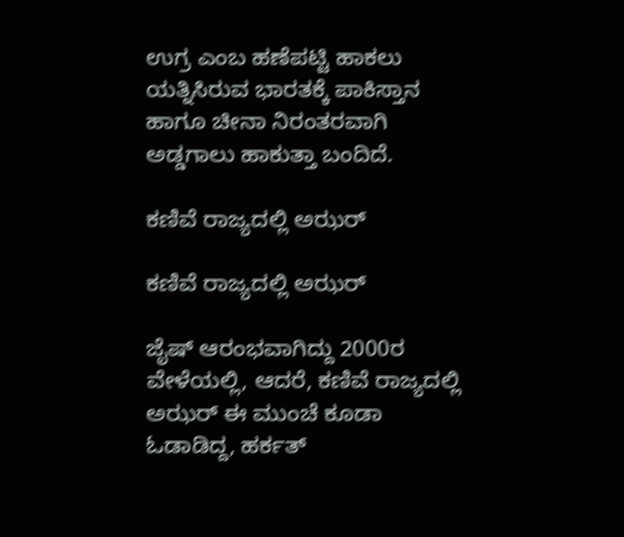ಉಗ್ರ ಎಂಬ ಹಣೆಪಟ್ಟಿ ಹಾಕಲು ಯತ್ನಿಸಿರುವ ಭಾರತಕ್ಕೆ ಪಾಕಿಸ್ತಾನ ಹಾಗೂ ಚೀನಾ ನಿರಂತರವಾಗಿ ಅಡ್ಡಗಾಲು ಹಾಕುತ್ತಾ ಬಂದಿದೆ.

ಕಣಿವೆ ರಾಜ್ಯದಲ್ಲಿ ಅಝರ್

ಕಣಿವೆ ರಾಜ್ಯದಲ್ಲಿ ಅಝರ್

ಜೈಷ್ ಆರಂಭವಾಗಿದ್ದು 2000ರ ವೇಳೆಯಲ್ಲಿ, ಆದರೆ, ಕಣಿವೆ ರಾಜ್ಯದಲ್ಲಿ ಅಝರ್ ಈ ಮುಂಚೆ ಕೂಡಾ ಓಡಾಡಿದ್ದ, ಹರ್ಕತ್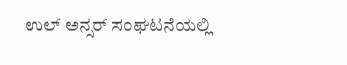ಉಲ್ ಅನ್ಸರ್ ಸಂಘಟನೆಯಲ್ಲಿ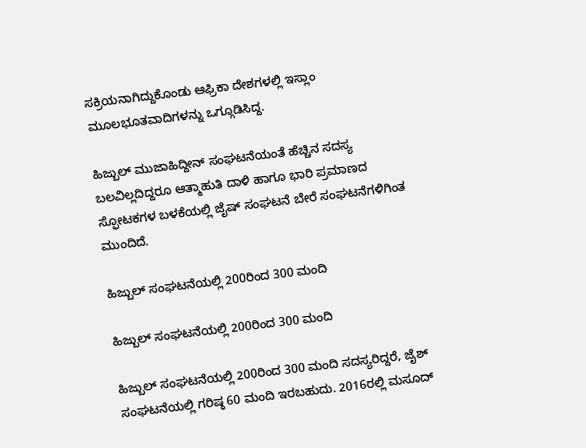ಸಕ್ರಿಯನಾಗಿದ್ದುಕೊಂಡು ಆಫ್ರಿಕಾ ದೇಶಗಳಲ್ಲಿ ಇಸ್ಲಾಂ ಮೂಲಭೂತವಾದಿಗಳನ್ನು ಒಗ್ಗೂಡಿಸಿದ್ದ.

ಹಿಜ್ಬುಲ್ ಮುಜಾಹಿದ್ದೀನ್ ಸಂಘಟನೆಯಂತೆ ಹೆಚ್ಚಿನ ಸದಸ್ಯ ಬಲವಿಲ್ಲದಿದ್ದರೂ ಆತ್ಮಾಹುತಿ ದಾಳಿ ಹಾಗೂ ಭಾರಿ ಪ್ರಮಾಣದ ಸ್ಫೋಟಕಗಳ ಬಳಕೆಯಲ್ಲಿ ಜೈಷ್ ಸಂಘಟನೆ ಬೇರೆ ಸಂಘಟನೆಗಳಿಗಿಂತ ಮುಂದಿದೆ.

ಹಿಜ್ಬುಲ್ ಸಂಘಟನೆಯಲ್ಲಿ 200ರಿಂದ 300 ಮಂದಿ

ಹಿಜ್ಬುಲ್ ಸಂಘಟನೆಯಲ್ಲಿ 200ರಿಂದ 300 ಮಂದಿ

ಹಿಜ್ಬುಲ್ ಸಂಘಟನೆಯಲ್ಲಿ 200ರಿಂದ 300 ಮಂದಿ ಸದಸ್ಯರಿದ್ದರೆ, ಜೈಶ್ ಸಂಘಟನೆಯಲ್ಲಿ ಗರಿಷ್ಠ 60 ಮಂದಿ ಇರಬಹುದು. 2016ರಲ್ಲಿ ಮಸೂದ್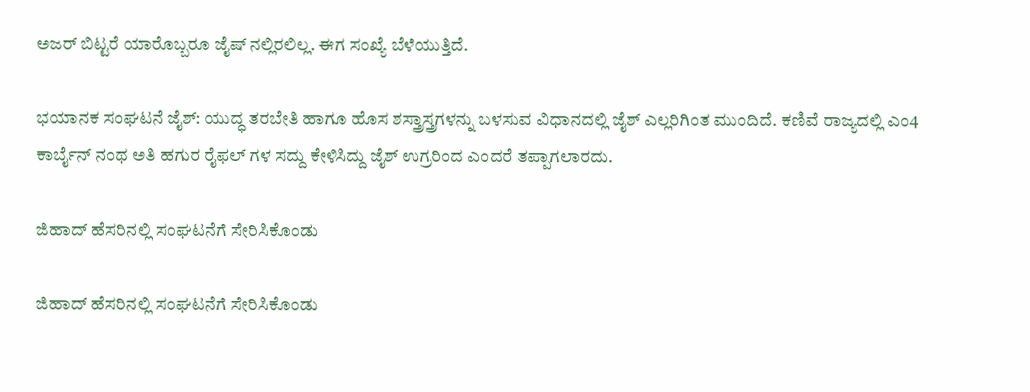ಅಜರ್ ಬಿಟ್ಟರೆ ಯಾರೊಬ್ಬರೂ ಜೈಷ್ ನಲ್ಲಿರಲಿಲ್ಲ. ಈಗ ಸಂಖ್ಯೆ ಬೆಳೆಯುತ್ತಿದೆ.

ಭಯಾನಕ ಸಂಘಟನೆ ಜೈಶ್: ಯುದ್ಧ ತರಬೇತಿ ಹಾಗೂ ಹೊಸ ಶಸ್ತ್ರಾಸ್ತ್ರಗಳನ್ನು ಬಳಸುವ ವಿಧಾನದಲ್ಲಿ ಜೈಶ್ ಎಲ್ಲರಿಗಿಂತ ಮುಂದಿದೆ. ಕಣಿವೆ ರಾಜ್ಯದಲ್ಲಿ ಎಂ4 ಕಾರ್ಬೈನ್ ನಂಥ ಅತಿ ಹಗುರ ರೈಫಲ್ ಗಳ ಸದ್ದು ಕೇಳಿಸಿದ್ದು ಜೈಶ್ ಉಗ್ರರಿಂದ ಎಂದರೆ ತಪ್ಪಾಗಲಾರದು.

ಜಿಹಾದ್ ಹೆಸರಿನಲ್ಲಿ ಸಂಘಟನೆಗೆ ಸೇರಿಸಿಕೊಂಡು

ಜಿಹಾದ್ ಹೆಸರಿನಲ್ಲಿ ಸಂಘಟನೆಗೆ ಸೇರಿಸಿಕೊಂಡು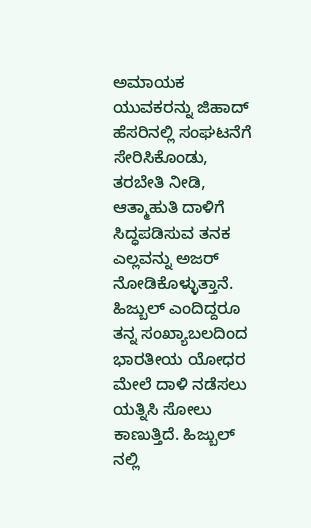ಅಮಾಯಕ ಯುವಕರನ್ನು ಜಿಹಾದ್ ಹೆಸರಿನಲ್ಲಿ ಸಂಘಟನೆಗೆ ಸೇರಿಸಿಕೊಂಡು, ತರಬೇತಿ ನೀಡಿ, ಆತ್ಮಾಹುತಿ ದಾಳಿಗೆ ಸಿದ್ಧಪಡಿಸುವ ತನಕ ಎಲ್ಲವನ್ನು ಅಜರ್ ನೋಡಿಕೊಳ್ಳುತ್ತಾನೆ. ಹಿಜ್ಬುಲ್ ಎಂದಿದ್ದರೂ ತನ್ನ ಸಂಖ್ಯಾಬಲದಿಂದ ಭಾರತೀಯ ಯೋಧರ ಮೇಲೆ ದಾಳಿ ನಡೆಸಲು ಯತ್ನಿಸಿ ಸೋಲು ಕಾಣುತ್ತಿದೆ. ಹಿಜ್ಬುಲ್ ನಲ್ಲಿ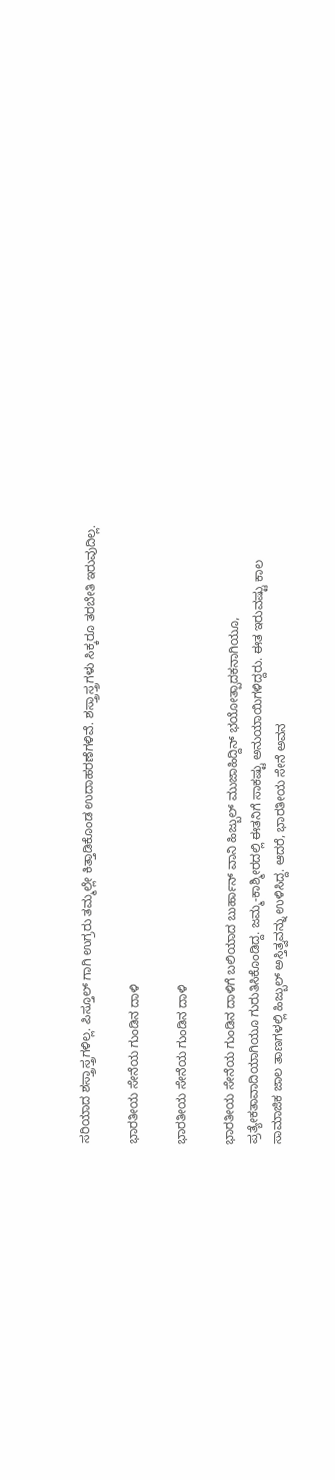ಸರಿಯಾದ ಶಸ್ತ್ರಾಸ್ತ್ರಗಳಿಲ್ಲ. ಪಿಸ್ತೂಲ್ ಗಾಗಿ ಉಗ್ರರು ತಮ್ಮಲ್ಲೇ ಕಿತ್ತಾಡಿಕೊಂಡ ಉದಾಹರಣೆಗಳಿವೆ. ಶಸ್ತ್ರಾಸ್ತ್ರಗಳು ಸಿಕ್ಕರೂ ತರಬೇತಿ ಇರುವುದಿಲ್ಲ.

ಭಾರತೀಯ ಸೇನೆಯ ಗುಂಡಿನ ದಾಳಿ

ಭಾರತೀಯ ಸೇನೆಯ ಗುಂಡಿನ ದಾಳಿ

ಭಾರತೀಯ ಸೇನೆಯ ಗುಂಡಿನ ದಾಳಿಗೆ ಬಲಿಯಾದ ಬುರ್ಹಾನ್ ವಾನಿ ಹಿಜ್ಬುಲ್ ಮುಜಾಹಿದ್ದಿನ್ ಭಯೋತ್ಪಾದಕನಾಗಿಯೂ, ಪ್ರತ್ಯೇಕತಾವಾದಿಯಾಗಿಯೂ ಗುರುತಿಸಿಕೊಂಡಿದ್ದ. ಜಮ್ಮ-ಕಾಶ್ಮೀರದಲ್ಲಿ ಈತನಿಗೆ ಸಾಕಷ್ಟು ಅನುಯಾಯಿಗಳಿದ್ದರು. ಈತ ಇರುವಷ್ಟು ಕಾಲ ಸಾಮಾಜಿಕ ಜಾಲ ತಾಣಗಳಲ್ಲಿ ಹಿಜ್ಬುಲ್ ಅಸ್ತಿತ್ವವನ್ನು ಉಳಿಸಿದ್ದ. ಆದರೆ, ಭಾರತೀಯ ಸೇನೆ ಅವನ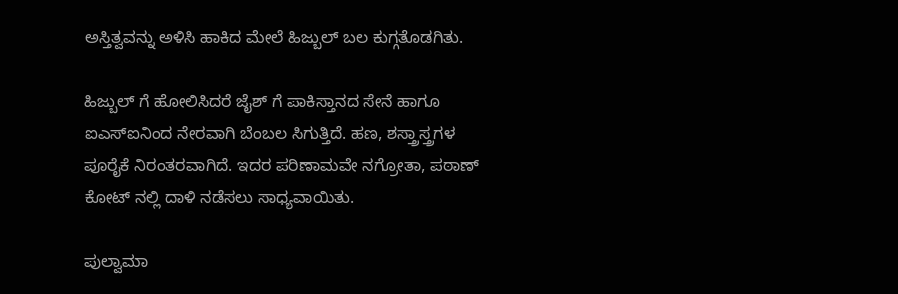ಅಸ್ತಿತ್ವವನ್ನು ಅಳಿಸಿ ಹಾಕಿದ ಮೇಲೆ ಹಿಜ್ಬುಲ್ ಬಲ ಕುಗ್ಗತೊಡಗಿತು.

ಹಿಜ್ಬುಲ್ ಗೆ ಹೋಲಿಸಿದರೆ ಜೈಶ್ ಗೆ ಪಾಕಿಸ್ತಾನದ ಸೇನೆ ಹಾಗೂ ಐಎಸ್ಐನಿಂದ ನೇರವಾಗಿ ಬೆಂಬಲ ಸಿಗುತ್ತಿದೆ. ಹಣ, ಶಸ್ತ್ರಾಸ್ತ್ರಗಳ ಪೂರೈಕೆ ನಿರಂತರವಾಗಿದೆ. ಇದರ ಪರಿಣಾಮವೇ ನಗ್ರೋತಾ, ಪಠಾಣ್ ಕೋಟ್ ನಲ್ಲಿ ದಾಳಿ ನಡೆಸಲು ಸಾಧ್ಯವಾಯಿತು.

ಪುಲ್ವಾಮಾ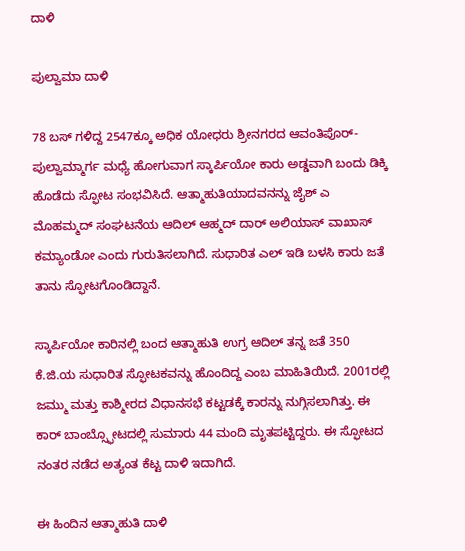ದಾಳಿ

ಪುಲ್ವಾಮಾ ದಾಳಿ

78 ಬಸ್ ಗಳಿದ್ದ 2547ಕ್ಕೂ ಅಧಿಕ ಯೋಧರು ಶ್ರೀನಗರದ ಆವಂತಿಪೊರ್- ಪುಲ್ವಾಮ್ಮಾರ್ಗ ಮಧ್ಯೆ ಹೋಗುವಾಗ ಸ್ಕಾರ್ಪಿಯೋ ಕಾರು ಅಡ್ಡವಾಗಿ ಬಂದು ಡಿಕ್ಕಿ ಹೊಡೆದು ಸ್ಫೋಟ ಸಂಭವಿಸಿದೆ. ಆತ್ಮಾಹುತಿಯಾದವನನ್ನು ಜೈಶ್ ಎ ಮೊಹಮ್ಮದ್ ಸಂಘಟನೆಯ ಆದಿಲ್ ಆಹ್ಮದ್ ದಾರ್ ಅಲಿಯಾಸ್ ವಾಖಾಸ್ ಕಮ್ಯಾಂಡೋ ಎಂದು ಗುರುತಿಸಲಾಗಿದೆ. ಸುಧಾರಿತ ಎಲ್ ಇಡಿ ಬಳಸಿ ಕಾರು ಜತೆ ತಾನು ಸ್ಫೋಟಗೊಂಡಿದ್ದಾನೆ.

ಸ್ಕಾರ್ಪಿಯೋ ಕಾರಿನಲ್ಲಿ ಬಂದ ಆತ್ಮಾಹುತಿ ಉಗ್ರ ಆದಿಲ್ ತನ್ನ ಜತೆ 350 ಕೆ.ಜಿ.ಯ ಸುಧಾರಿತ ಸ್ಫೋಟಕವನ್ನು ಹೊಂದಿದ್ದ ಎಂಬ ಮಾಹಿತಿಯಿದೆ. 2001ರಲ್ಲಿ ಜಮ್ಮು ಮತ್ತು ಕಾಶ್ಮೀರದ ವಿಧಾನಸಭೆ ಕಟ್ಟಡಕ್ಕೆ ಕಾರನ್ನು ನುಗ್ಗಿಸಲಾಗಿತ್ತು. ಈ ಕಾರ್ ಬಾಂಬ್ಸ್ಫೋಟದಲ್ಲಿ ಸುಮಾರು 44 ಮಂದಿ ಮೃತಪಟ್ಟಿದ್ದರು. ಈ ಸ್ಫೋಟದ ನಂತರ ನಡೆದ ಅತ್ಯಂತ ಕೆಟ್ಟ ದಾಳಿ ಇದಾಗಿದೆ.

ಈ ಹಿಂದಿನ ಆತ್ಮಾಹುತಿ ದಾಳಿ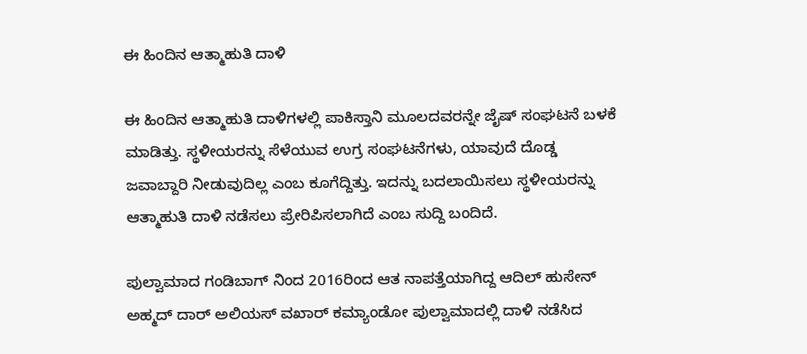ಈ ಹಿಂದಿನ ಆತ್ಮಾಹುತಿ ದಾಳಿ

ಈ ಹಿಂದಿನ ಆತ್ಮಾಹುತಿ ದಾಳಿಗಳಲ್ಲಿ ಪಾಕಿಸ್ತಾನಿ ಮೂಲದವರನ್ನೇ ಜೈಷ್ ಸಂಘಟನೆ ಬಳಕೆ ಮಾಡಿತ್ತು. ಸ್ಥಳೀಯರನ್ನು ಸೆಳೆಯುವ ಉಗ್ರ ಸಂಘಟನೆಗಳು, ಯಾವುದೆ ದೊಡ್ಡ ಜವಾಬ್ದಾರಿ ನೀಡುವುದಿಲ್ಲ ಎಂಬ ಕೂಗೆದ್ದಿತ್ತು. ಇದನ್ನು ಬದಲಾಯಿಸಲು ಸ್ಥಳೀಯರನ್ನು ಆತ್ಮಾಹುತಿ ದಾಳಿ ನಡೆಸಲು ಪ್ರೇರಿಪಿಸಲಾಗಿದೆ ಎಂಬ ಸುದ್ದಿ ಬಂದಿದೆ.

ಪುಲ್ವಾಮಾದ ಗಂಡಿಬಾಗ್ ನಿಂದ 2016ರಿಂದ ಆತ ನಾಪತ್ತೆಯಾಗಿದ್ದ ಆದಿಲ್ ಹುಸೇನ್ ಅಹ್ಮದ್ ದಾರ್ ಅಲಿಯಸ್ ವಖಾರ್ ಕಮ್ಯಾಂಡೋ ಪುಲ್ವಾಮಾದಲ್ಲಿ ದಾಳಿ ನಡೆಸಿದ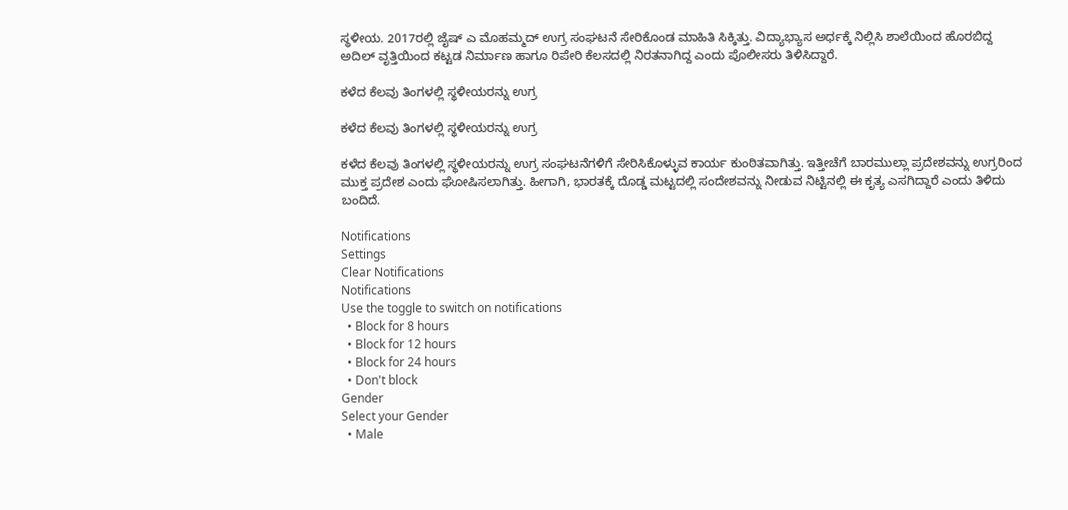ಸ್ಥಳೀಯ. 2017ರಲ್ಲಿ ಜೈಷ್ ಎ ಮೊಹಮ್ಮದ್ ಉಗ್ರ ಸಂಘಟನೆ ಸೇರಿಕೊಂಡ ಮಾಹಿತಿ ಸಿಕ್ಕಿತ್ತು. ವಿದ್ಯಾಭ್ಯಾಸ ಅರ್ಧಕ್ಕೆ ನಿಲ್ಲಿಸಿ ಶಾಲೆಯಿಂದ ಹೊರಬಿದ್ದ ಅದಿಲ್ ವೃತ್ತಿಯಿಂದ ಕಟ್ಟಡ ನಿರ್ಮಾಣ ಹಾಗೂ ರಿಪೇರಿ ಕೆಲಸದಲ್ಲಿ ನಿರತನಾಗಿದ್ದ ಎಂದು ಪೊಲೀಸರು ತಿಳಿಸಿದ್ದಾರೆ.

ಕಳೆದ ಕೆಲವು ತಿಂಗಳಲ್ಲಿ ಸ್ಥಳೀಯರನ್ನು ಉಗ್ರ

ಕಳೆದ ಕೆಲವು ತಿಂಗಳಲ್ಲಿ ಸ್ಥಳೀಯರನ್ನು ಉಗ್ರ

ಕಳೆದ ಕೆಲವು ತಿಂಗಳಲ್ಲಿ ಸ್ಥಳೀಯರನ್ನು ಉಗ್ರ ಸಂಘಟನೆಗಳಿಗೆ ಸೇರಿಸಿಕೊಳ್ಳುವ ಕಾರ್ಯ ಕುಂಠಿತವಾಗಿತ್ತು. ಇತ್ತೀಚೆಗೆ ಬಾರಮುಲ್ಲಾ ಪ್ರದೇಶವನ್ನು ಉಗ್ರರಿಂದ ಮುಕ್ತ ಪ್ರದೇಶ ಎಂದು ಘೋಷಿಸಲಾಗಿತ್ತು. ಹೀಗಾಗಿ, ಭಾರತಕ್ಕೆ ದೊಡ್ಡ ಮಟ್ಟದಲ್ಲಿ ಸಂದೇಶವನ್ನು ನೀಡುವ ನಿಟ್ಟಿನಲ್ಲಿ ಈ ಕೃತ್ಯ ಎಸಗಿದ್ದಾರೆ ಎಂದು ತಿಳಿದು ಬಂದಿದೆ.

Notifications
Settings
Clear Notifications
Notifications
Use the toggle to switch on notifications
  • Block for 8 hours
  • Block for 12 hours
  • Block for 24 hours
  • Don't block
Gender
Select your Gender
  • Male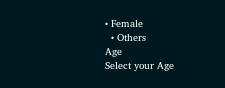• Female
  • Others
Age
Select your Age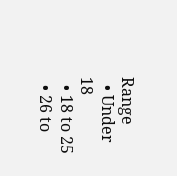Range
  • Under 18
  • 18 to 25
  • 26 to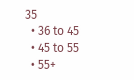35
  • 36 to 45
  • 45 to 55
  • 55+